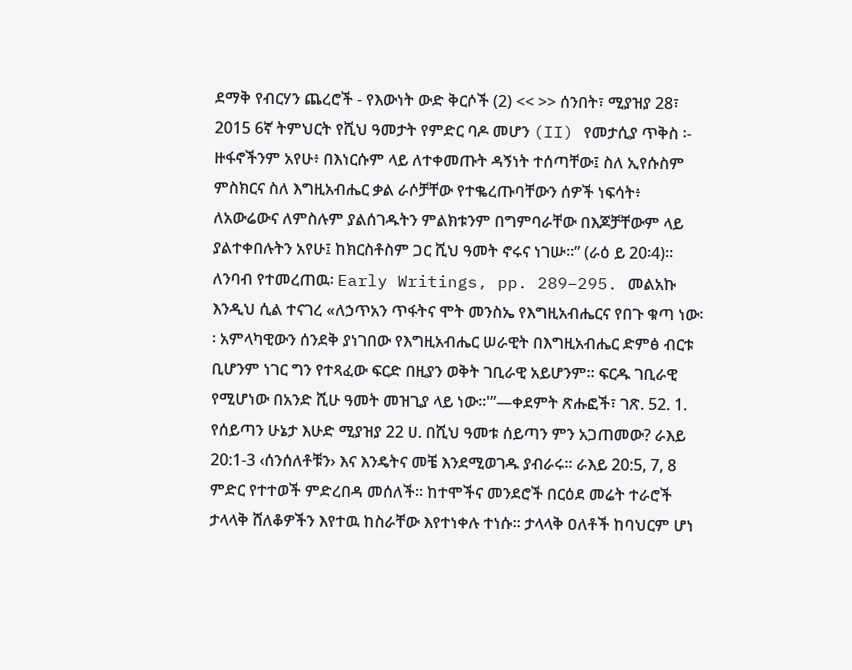ደማቅ የብርሃን ጨረሮች - የእውነት ውድ ቅርሶች (2) << >> ሰንበት፣ ሚያዝያ 28፣ 2015 6ኛ ትምህርት የሺህ ዓመታት የምድር ባዶ መሆን (II) የመታሲያ ጥቅስ ፡- ዙፋኖችንም አየሁ፥ በእነርሱም ላይ ለተቀመጡት ዳኝነት ተሰጣቸው፤ ስለ ኢየሱስም ምስክርና ስለ እግዚአብሔር ቃል ራሶቻቸው የተቈረጡባቸውን ሰዎች ነፍሳት፥ ለአውሬውና ለምስሉም ያልሰገዱትን ምልክቱንም በግምባራቸው በእጆቻቸውም ላይ ያልተቀበሉትን አየሁ፤ ከክርስቶስም ጋር ሺህ ዓመት ኖሩና ነገሡ።” (ራዕ ይ 20፡4)። ለንባብ የተመረጠዉ፡ Early Writings, pp. 289–295. መልአኩ እንዲህ ሲል ተናገረ «ለኃጥአን ጥፋትና ሞት መንስኤ የእግዚአብሔርና የበጉ ቁጣ ነው፡፡ አምላካዊውን ሰንደቅ ያነገበው የእግዚአብሔር ሠራዊት በእግዚአብሔር ድምፅ ብርቱ ቢሆንም ነገር ግን የተጻፈው ፍርድ በዚያን ወቅት ገቢራዊ አይሆንም፡፡ ፍርዱ ገቢራዊ የሚሆነው በአንድ ሺሁ ዓመት መዝጊያ ላይ ነው፡፡'”—ቀደምት ጽሑፎች፣ ገጽ. 52. 1. የሰይጣን ሁኔታ እሁድ ሚያዝያ 22 ሀ. በሺህ ዓመቱ ሰይጣን ምን አጋጠመው? ራእይ 20:1-3 ‹ሰንሰለቶቹን› እና እንዴትና መቼ እንደሚወገዱ ያብራሩ። ራእይ 20:5, 7, 8 ምድር የተተወች ምድረበዳ መሰለች። ከተሞችና መንደሮች በርዕደ መሬት ተራሮች ታላላቅ ሸለቆዎችን እየተዉ ከስራቸው እየተነቀሉ ተነሱ። ታላላቅ ዐለቶች ከባህርም ሆነ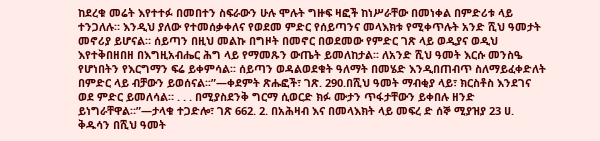ከደረቁ መሬት እየተተፉ በመበተን ስፍራውን ሁሉ ሞሉት ግዙፍ ዛፎች ከነሥራቸው በመነቀል በምድሪቱ ላይ ተንጋለሉ። እንዲህ ያለው የተመሰቃቀለና የወደመ ምድር የሰይጣንና መላእክቱ የሚቀጥሉት አንድ ሺህ ዓመታት መኖሪያ ይሆናል። ሰይጣን በዚህ መልኩ በግዞት በመኖር በወደመው የምድር ገጽ ላይ ወዲያና ወዲህ እየተቅበዘበዘ በእግዚአብሔር ሕግ ላይ የማመጹን ውጤት ይመለከታል፡፡ ለአንድ ሺህ ዓመት እርሱ መንስዔ የሆነበትን የእርግማን ፍሬ ይቀምሳል፡፡ ሰይጣን ወዳልወደቁት ዓለማት በመሄድ እንዲበጠብጥ ስለማይፈቀድለት በምድር ላይ ብቻውን ይወሰናል፡፡”—ቀደምት ጽሑፎች፣ ገጽ. 290.በሺህ ዓመት ማብቂያ ላይ፣ ክርስቶስ እንደገና ወደ ምድር ይመለሳል። . . . በሚያስደንቅ ግርማ ሲወርድ ክፉ ሙታን ጥፋታቸውን ይቀበሉ ዘንድ ይነግራቸዋል።”—ታላቁ ተጋድሎ፣ ገጽ 662. 2. በአሕዛብ እና በመላእክት ላይ መፍረ ድ ሰኞ ሚያዝያ 23 ሀ. ቅዱሳን በሺህ ዓመት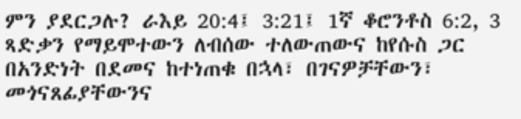ምን ያደርጋሉ? ራእይ 20:4፤ 3:21፤ 1ኛ ቆሮንቶስ 6:2, 3 ጻድቃን የማይሞተውን ለብሰው ተለውጠውና ከየሱስ ጋር በአንድነት በደመና ከተነጠቁ በኋላ፣ በገናዎቻቸውን፣ መጎናጸፊያቸውንና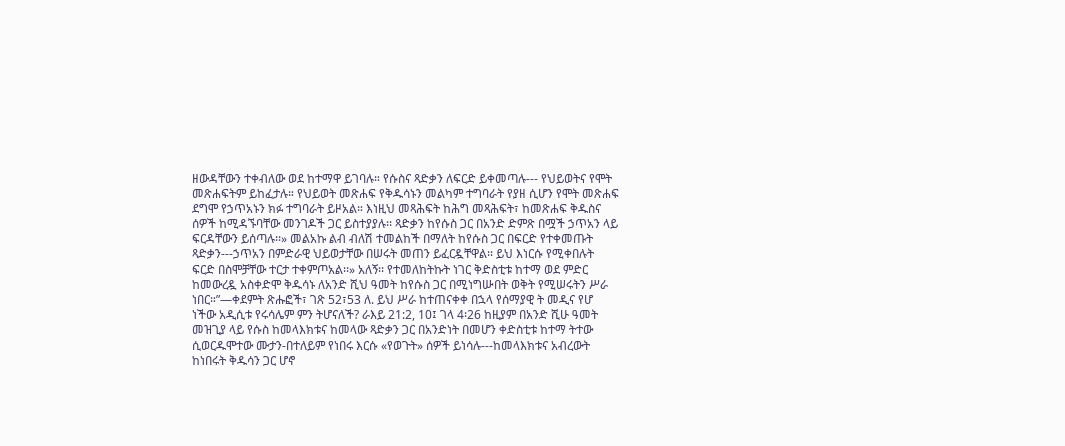ዘውዳቸውን ተቀብለው ወደ ከተማዋ ይገባሉ። የሱስና ጻድቃን ለፍርድ ይቀመጣሉ--- የህይወትና የሞት መጽሐፍትም ይከፈታሉ። የህይወት መጽሐፍ የቅዱሳኑን መልካም ተግባራት የያዘ ሲሆን የሞት መጽሐፍ ደግሞ የኃጥአኑን ክፉ ተግባራት ይዞአል። እነዚህ መጻሕፍት ከሕግ መጻሕፍት፣ ከመጽሐፍ ቅዱስና ሰዎች ከሚዳኙባቸው መንገዶች ጋር ይስተያያሉ፡፡ ጻድቃን ከየሱስ ጋር በአንድ ድምጽ በሟች ኃጥአን ላይ ፍርዳቸውን ይሰጣሉ፡፡» መልአኩ ልብ ብለሽ ተመልከች በማለት ከየሱስ ጋር በፍርድ የተቀመጡት ጻድቃን---ኃጥአን በምድራዊ ህይወታቸው በሠሩት መጠን ይፈርዷቸዋል፡፡ ይህ እነርሱ የሚቀበሉት ፍርድ በስሞቻቸው ተርታ ተቀምጦአል፡፡» አለኝ፡፡ የተመለከትኩት ነገር ቅድስቲቱ ከተማ ወደ ምድር ከመውረዷ አስቀድሞ ቅዱሳኑ ለአንድ ሺህ ዓመት ከየሱስ ጋር በሚነግሡበት ወቅት የሚሠሩትን ሥራ ነበር።”—ቀደምት ጽሑፎች፣ ገጽ 52፣53 ለ. ይህ ሥራ ከተጠናቀቀ በኋላ የሰማያዊ ት መዲና የሆ ነችው አዲሲቱ የሩሳሌም ምን ትሆናለች? ራእይ 21:2, 10፤ ገላ 4፡26 ከዚያም በአንድ ሺሁ ዓመት መዝጊያ ላይ የሱስ ከመላእክቱና ከመላው ጻድቃን ጋር በአንድነት በመሆን ቀድስቲቱ ከተማ ትተው ሲወርዱሞተው ሙታን-በተለይም የነበሩ እርሱ «የወጉት» ሰዎች ይነሳሉ---ከመላእክቱና አብረውት ከነበሩት ቅዱሳን ጋር ሆኖ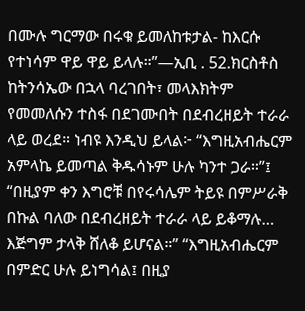በሙሉ ግርማው በሩቁ ይመለከቱታል- ከእርሱ የተነሳም ዋይ ዋይ ይላሉ።”—ኢቢ . 52.ክርስቶስ ከትንሳኤው በኋላ ባረገበት፣ መላእክትም የመመለሱን ተስፋ በደገሙበት በደብረዘይት ተራራ ላይ ወረደ። ነብዩ እንዲህ ይላል፦ “እግዚአብሔርም አምላኬ ይመጣል ቅዱሳኑም ሁሉ ካንተ ጋራ።”፤ “በዚያም ቀን እግሮቹ በየሩሳሌም ትይዩ በምሥራቅ በኩል ባለው በደብረዘይት ተራራ ላይ ይቆማሉ… እጅግም ታላቅ ሸለቆ ይሆናል።” “እግዚአብሔርም በምድር ሁሉ ይነግሳል፤ በዚያ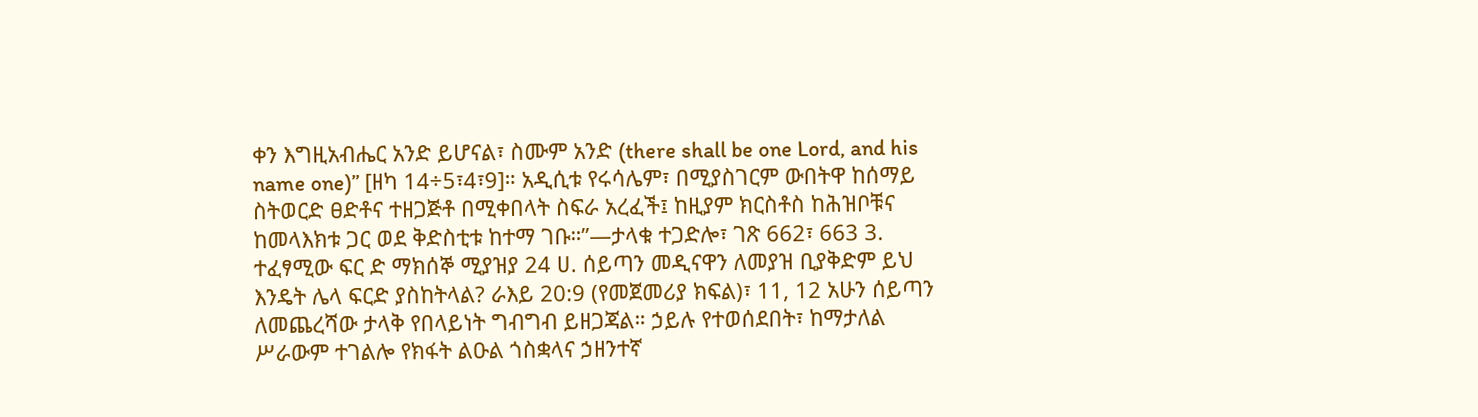ቀን እግዚአብሔር አንድ ይሆናል፣ ስሙም አንድ (there shall be one Lord, and his name one)” [ዘካ 14÷5፣4፣9]። አዲሲቱ የሩሳሌም፣ በሚያስገርም ውበትዋ ከሰማይ ስትወርድ ፀድቶና ተዘጋጅቶ በሚቀበላት ስፍራ አረፈች፤ ከዚያም ክርስቶስ ከሕዝቦቹና ከመላእክቱ ጋር ወደ ቅድስቲቱ ከተማ ገቡ።”—ታላቁ ተጋድሎ፣ ገጽ 662፣ 663 3. ተፈፃሚው ፍር ድ ማክሰኞ ሚያዝያ 24 ሀ. ሰይጣን መዲናዋን ለመያዝ ቢያቅድም ይህ እንዴት ሌላ ፍርድ ያስከትላል? ራእይ 20:9 (የመጀመሪያ ክፍል)፣ 11, 12 አሁን ሰይጣን ለመጨረሻው ታላቅ የበላይነት ግብግብ ይዘጋጃል። ኃይሉ የተወሰደበት፣ ከማታለል ሥራውም ተገልሎ የክፋት ልዑል ጎስቋላና ኃዘንተኛ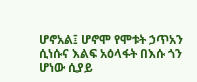ሆኖአል፤ ሆኖሞ የሞቱት ኃጥአን ሲነሱና እልፍ አዕላፋት በእሱ ጎን ሆነው ሲያይ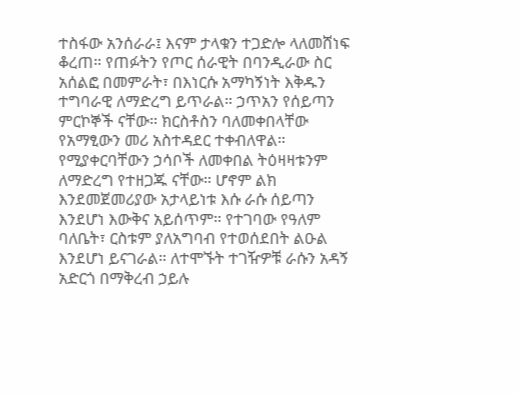ተስፋው አንሰራራ፤ እናም ታላቁን ተጋድሎ ላለመሸነፍ ቆረጠ። የጠፉትን የጦር ሰራዊት በባንዲራው ስር አሰልፎ በመምራት፣ በእነርሱ አማካኝነት እቅዱን ተግባራዊ ለማድረግ ይጥራል። ኃጥአን የሰይጣን ምርኮኞች ናቸው። ክርስቶስን ባለመቀበላቸው የአማፂውን መሪ አስተዳደር ተቀብለዋል። የሚያቀርባቸውን ኃሳቦች ለመቀበል ትዕዛዛቱንም ለማድረግ የተዘጋጁ ናቸው። ሆኖም ልክ እንደመጀመሪያው አታላይነቱ እሱ ራሱ ሰይጣን እንደሆነ እውቅና አይሰጥም። የተገባው የዓለም ባለቤት፣ ርስቱም ያለአግባብ የተወሰደበት ልዑል እንደሆነ ይናገራል። ለተሞኙት ተገዥዎቹ ራሱን አዳኝ አድርጎ በማቅረብ ኃይሉ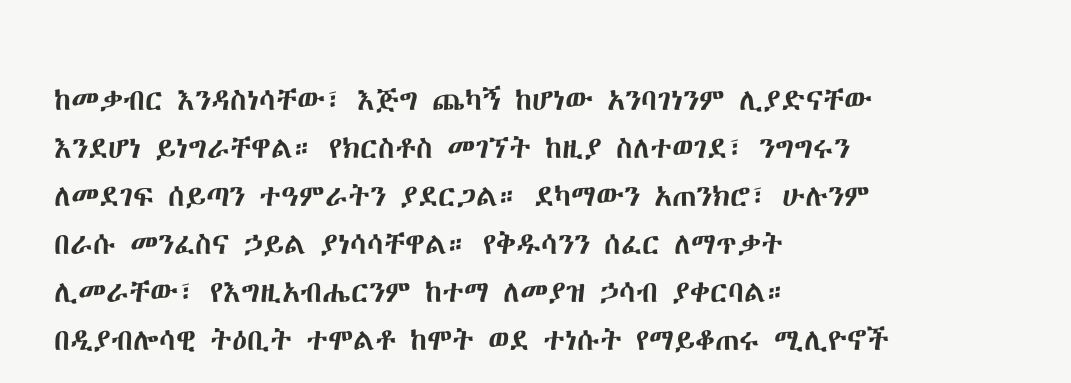ከመቃብር እንዳስነሳቸው፣ እጅግ ጨካኝ ከሆነው አንባገነንም ሊያድናቸው እንደሆነ ይነግራቸዋል። የክርስቶስ መገኘት ከዚያ ስለተወገደ፣ ንግግሩን ለመደገፍ ሰይጣን ተዓምራትን ያደርጋል። ደካማውን አጠንክሮ፣ ሁሉንም በራሱ መንፈስና ኃይል ያነሳሳቸዋል። የቅዱሳንን ሰፈር ለማጥቃት ሊመራቸው፣ የእግዚአብሔርንም ከተማ ለመያዝ ኃሳብ ያቀርባል። በዲያብሎሳዊ ትዕቢት ተሞልቶ ከሞት ወደ ተነሱት የማይቆጠሩ ሚሊዮኖች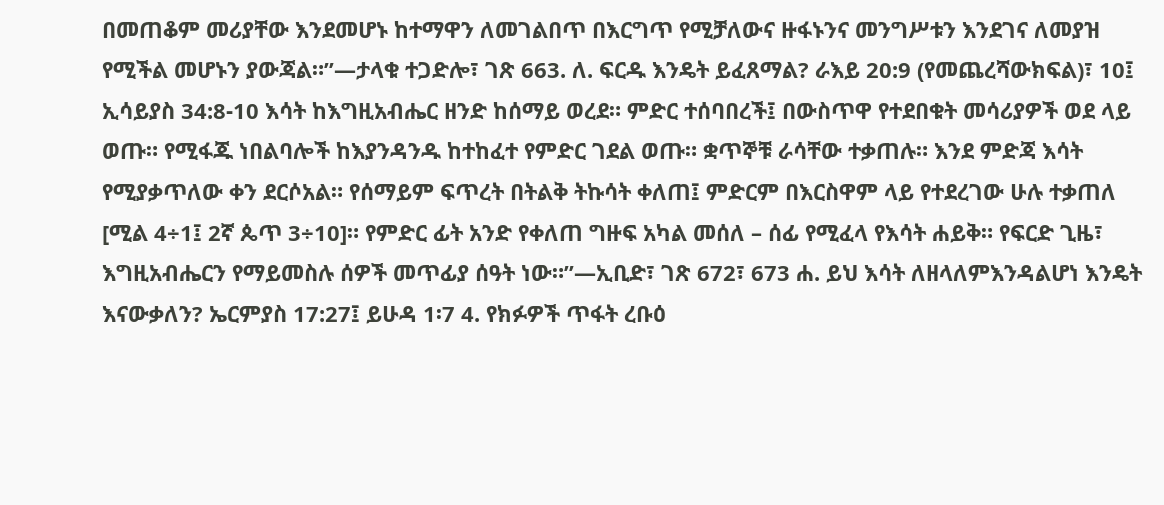በመጠቆም መሪያቸው እንደመሆኑ ከተማዋን ለመገልበጥ በእርግጥ የሚቻለውና ዙፋኑንና መንግሥቱን እንደገና ለመያዝ የሚችል መሆኑን ያውጃል።”—ታላቁ ተጋድሎ፣ ገጽ 663. ለ. ፍርዱ እንዴት ይፈጸማል? ራእይ 20:9 (የመጨረሻውክፍል)፣ 10፤ ኢሳይያስ 34:8-10 እሳት ከእግዚአብሔር ዘንድ ከሰማይ ወረደ። ምድር ተሰባበረች፤ በውስጥዋ የተደበቁት መሳሪያዎች ወደ ላይ ወጡ። የሚፋጁ ነበልባሎች ከእያንዳንዱ ከተከፈተ የምድር ገደል ወጡ። ቋጥኞቹ ራሳቸው ተቃጠሉ። እንደ ምድጃ እሳት የሚያቃጥለው ቀን ደርሶአል። የሰማይም ፍጥረት በትልቅ ትኩሳት ቀለጠ፤ ምድርም በእርስዋም ላይ የተደረገው ሁሉ ተቃጠለ [ሚል 4÷1፤ 2ኛ ጴጥ 3÷10]። የምድር ፊት አንድ የቀለጠ ግዙፍ አካል መሰለ – ሰፊ የሚፈላ የእሳት ሐይቅ። የፍርድ ጊዜ፣ እግዚአብሔርን የማይመስሉ ሰዎች መጥፊያ ሰዓት ነው።”—ኢቢድ፣ ገጽ 672፣ 673 ሐ. ይህ እሳት ለዘላለምእንዳልሆነ እንዴት እናውቃለን? ኤርምያስ 17:27፤ ይሁዳ 1፡7 4. የክፉዎች ጥፋት ረቡዕ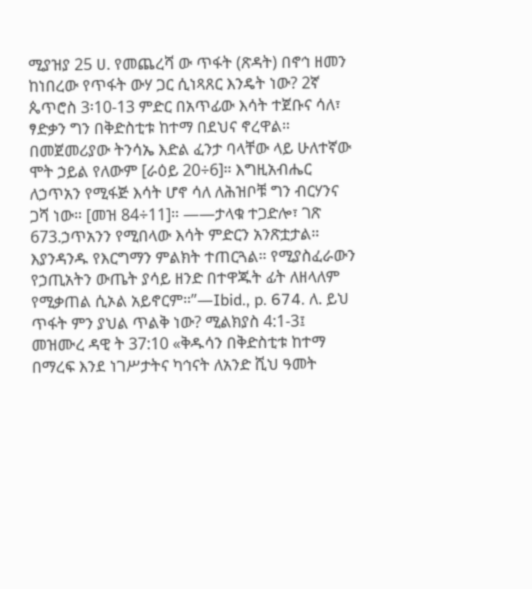ሚያዝያ 25 ሀ. የመጨረሻ ው ጥፋት (ጽዳት) በኖኅ ዘመን ከነበረው የጥፋት ውሃ ጋር ሲነጻጸር እንዴት ነው? 2ኛ ጴጥሮስ 3፡10-13 ምድር በአጥፊው እሳት ተጀቡና ሳለ፣ ፃድቃን ግን በቅድስቲቱ ከተማ በደህና ኖረዋል። በመጀመሪያው ትንሳኤ እድል ፈንታ ባላቸው ላይ ሁለተኛው ሞት ኃይል የለውም [ራዕይ 20÷6]። እግዚአብሔር ለኃጥአን የሚፋጅ እሳት ሆኖ ሳለ ለሕዝቦቹ ግን ብርሃንና ጋሻ ነው። [መዝ 84÷11]። ——ታላቁ ተጋድሎ፣ ገጽ 673.ኃጥአንን የሚበላው እሳት ምድርን አንጽቷታል። እያንዳንዱ የእርግማን ምልክት ተጠርጓል። የሚያስፈራውን የኃጢአትን ውጤት ያሳይ ዘንድ በተዋጁት ፊት ለዘላለም የሚቃጠል ሲኦል አይኖርም።”—Ibid., p. 674. ለ. ይህ ጥፋት ምን ያህል ጥልቅ ነው? ሚልክያስ 4:1-3፤ መዝሙረ ዳዊ ት 37:10 «ቅዱሳን በቅድስቲቱ ከተማ በማረፍ እንደ ነገሥታትና ካኅናት ለአንድ ሺህ ዓመት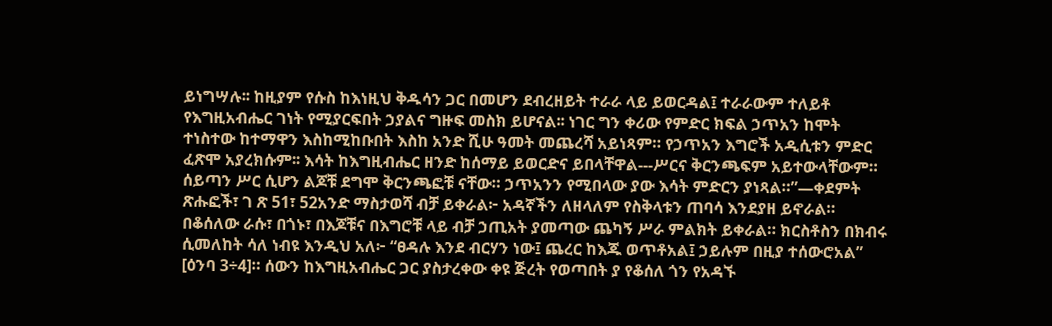ይነግሣሉ፡፡ ከዚያም የሱስ ከእነዚህ ቅዱሳን ጋር በመሆን ደብረዘይት ተራራ ላይ ይወርዳል፤ ተራራውም ተለይቶ የእግዚአብሔር ገነት የሚያርፍበት ኃያልና ግዙፍ መስክ ይሆናል፡፡ ነገር ግን ቀሪው የምድር ክፍል ኃጥአን ከሞት ተነስተው ከተማዋን እስከሚከቡበት እስከ አንድ ሺሁ ዓመት መጨረሻ አይነጻም። የኃጥአን እግሮች አዲሲቱን ምድር ፈጽሞ አያረክሱም፡፡ እሳት ከእግዚብሔር ዘንድ ከሰማይ ይወርድና ይበላቸዋል---ሥርና ቅርንጫፍም አይተውላቸውም። ሰይጣን ሥር ሲሆን ልጆቹ ደግሞ ቅርንጫፎቹ ናቸው። ኃጥአንን የሚበላው ያው እሳት ምድርን ያነጻል።”—ቀደምት ጽሑፎች፣ ገ ጽ 51፣ 52አንድ ማስታወሻ ብቻ ይቀራል፦ አዳኛችን ለዘላለም የስቅላቱን ጠባሳ እንደያዘ ይኖራል። በቆሰለው ራሱ፣ በጎኑ፣ በእጆቹና በእግሮቹ ላይ ብቻ ኃጢአት ያመጣው ጨካኝ ሥራ ምልክት ይቀራል። ክርስቶስን በክብሩ ሲመለከት ሳለ ነብዩ እንዲህ አለ፦ “ፀዳሉ እንደ ብርሃን ነው፤ ጨረር ከእጁ ወጥቶአል፤ ኃይሉም በዚያ ተሰውሮአል” [ዕንባ 3÷4]። ሰውን ከእግዚአብሔር ጋር ያስታረቀው ቀዩ ጅረት የወጣበት ያ የቆሰለ ጎን የአዳኙ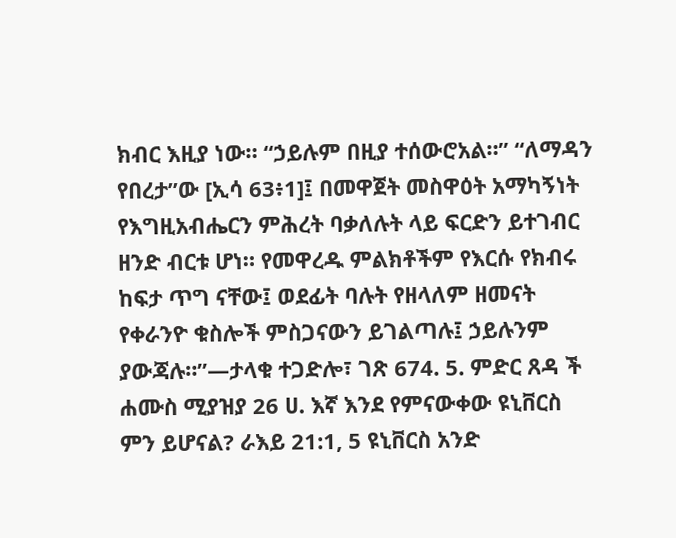ክብር እዚያ ነው። “ኃይሉም በዚያ ተሰውሮአል።” “ለማዳን የበረታ”ው [ኢሳ 63፥1]፤ በመዋጀት መስዋዕት አማካኝነት የእግዚአብሔርን ምሕረት ባቃለሉት ላይ ፍርድን ይተገብር ዘንድ ብርቱ ሆነ። የመዋረዱ ምልክቶችም የእርሱ የክብሩ ከፍታ ጥግ ናቸው፤ ወደፊት ባሉት የዘላለም ዘመናት የቀራንዮ ቁስሎች ምስጋናውን ይገልጣሉ፤ ኃይሉንም ያውጃሉ።”—ታላቁ ተጋድሎ፣ ገጽ 674. 5. ምድር ጸዳ ች ሐሙስ ሚያዝያ 26 ሀ. እኛ እንደ የምናውቀው ዩኒቨርስ ምን ይሆናል? ራእይ 21:1, 5 ዩኒቨርስ አንድ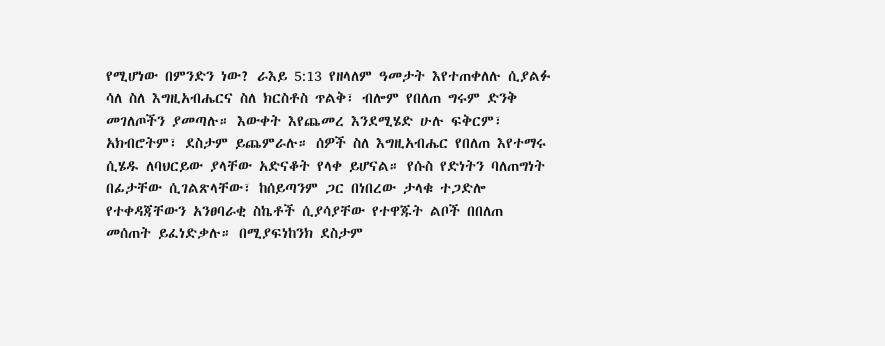የሚሆነው በምንድን ነው? ራእይ 5:13 የዘላለም ዓመታት እየተጠቀለሉ ሲያልፉ ሳለ ስለ እግዚአብሔርና ስለ ክርስቶስ ጥልቅ፣ ብሎም የበለጠ ግሩም ድንቅ መገለጦችን ያመጣሉ። እውቀት እየጨመረ እንደሚሄድ ሁሉ ፍቅርም፣ አክብሮትም፣ ደስታም ይጨምራሉ። ሰዎች ስለ እግዚአብሔር የበለጠ እየተማሩ ሲሄዱ ለባህርይው ያላቸው አድናቆት የላቀ ይሆናል። የሱስ የድነትን ባለጠግነት በፊታቸው ሲገልጽላቸው፣ ከሰይጣንም ጋር በነበረው ታላቁ ተጋድሎ የተቀዳጃቸውን አንፀባራቂ ስኬቶች ሲያሳያቸው የተዋጁት ልቦች በበለጠ መሰጠት ይፈነድቃሉ። በሚያፍነከንክ ደስታም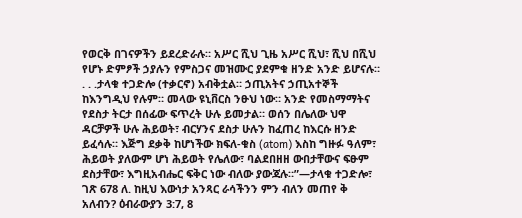የወርቅ በገናዎችን ይደረድራሉ። አሥር ሺህ ጊዜ አሥር ሺህ፣ ሺህ በሺህ የሆኑ ድምፆች ኃያሉን የምስጋና መዝሙር ያደምቁ ዘንድ አንድ ይሆናሉ። . . .ታላቁ ተጋድሎ (ተቃርኖ) አብቅቷል። ኃጢአትና ኃጢአተኞች ከእንግዲህ የሉም። መላው ዩኒቨርስ ንፁህ ነው። አንድ የመስማማትና የደስታ ትርታ በሰፊው ፍጥረት ሁሉ ይመታል። ወሰን በሌለው ህዋ ዳርቻዎች ሁሉ ሕይወት፣ ብርሃንና ደስታ ሁሉን ከፈጠረ ከእርሱ ዘንድ ይፈሳሉ። እጅግ ደቃቅ ከሆነችው ክፍለ-ቁስ (atom) እስከ ግዙፉ ዓለም፣ ሕይወት ያለውም ሆነ ሕይወት የሌለው፣ ባልደበዘዘ ውበታቸውና ፍፁም ደስታቸው፣ እግዚአብሔር ፍቅር ነው ብለው ያውጃሉ።”—ታላቁ ተጋድሎ፣ ገጽ 678 ለ. ከዚህ እውነታ አንጻር ራሳችንን ምን ብለን መጠየ ቅ አለብን? ዕብራውያን 3:7, 8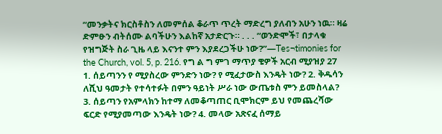“መንቃትና ክርስቶስን ለመምሰል ቆራጥ ጥረት ማድረግ ያለብን አሁን ነዉ። ዛሬ ድምፁን ብትሰሙ ልባችሁን እልከኛ አታድርጉ። . . . “ወንድሞች፣ በታላቁ የዝግጅት ስራ ጊዜ ላይ እናንተ ምን እያደረጋችሁ ነው?”—Tes¬timonies for the Church, vol. 5, p. 216. የግ ል ግ ምገ ማጥያ ቄዎች አርብ ሚያዝያ 27 1. ሰይጣንን የ ሚያስረው ምንድን ነው? የ ሚፈታውስ እንዴት ነው? 2. ቅዱሳን ለሺህ ዓመታት የተሳተፉት በምን ዓይነት ሥራ ነው ውጤቱስ ምን ይመስላል? 3. ሰይጣን የአምላክን ከተማ ለመቆጣጠር ቢሞክርም ይህ የመጨረሻው ፍርድ የሚያመጣው እንዴት ነው? 4. መላው አጽናፈ ሰማይ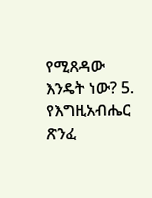የሚጸዳው እንዴት ነው? 5. የእግዚአብሔር ጽንፈ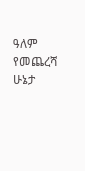ዓለም የመጨረሻ ሁኔታ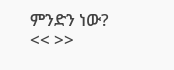ምንድን ነው? << >>